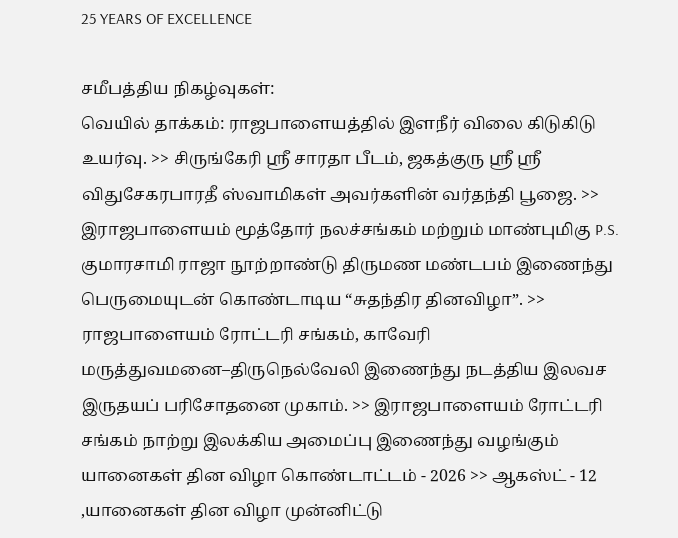25 YEARS OF EXCELLENCE

சமீபத்திய நிகழ்வுகள்:
வெயில் தாக்கம்: ராஜபாளையத்தில் இளநீர் விலை கிடுகிடு உயர்வு. >> சிருங்கேரி ஸ்ரீ சாரதா பீடம், ஜகத்குரு ஸ்ரீ ஸ்ரீ விதுசேகரபாரதீ ஸ்வாமிகள் அவர்களின் வர்தந்தி பூஜை. >> இராஜபாளையம் மூத்தோர் நலச்சங்கம் மற்றும் மாண்புமிகு P.S. குமாரசாமி ராஜா நூற்றாண்டு திருமண மண்டபம் இணைந்து பெருமையுடன் கொண்டாடிய “சுதந்திர தினவிழா”. >> ராஜபாளையம் ரோட்டரி சங்கம், காவேரி மருத்துவமனை–திருநெல்வேலி இணைந்து நடத்திய இலவச இருதயப் பரிசோதனை முகாம். >> இராஜபாளையம் ரோட்டரி சங்கம் நாற்று இலக்கிய அமைப்பு இணைந்து வழங்கும் யானைகள் தின விழா கொண்டாட்டம் - 2026 >> ஆகஸ்ட் - 12 ,யானைகள் தின விழா முன்னிட்டு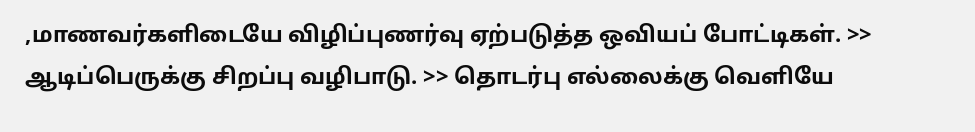,மாணவர்களிடையே விழிப்புணர்வு ஏற்படுத்த ஒவியப் போட்டிகள். >> ஆடிப்பெருக்கு சிறப்பு வழிபாடு. >> தொடர்பு எல்லைக்கு வெளியே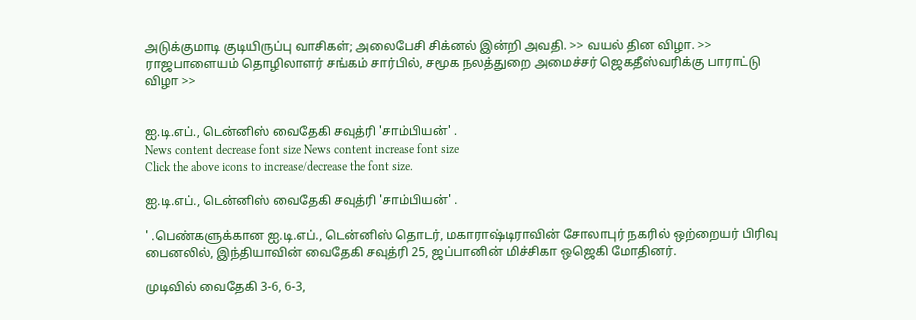அடுக்குமாடி குடியிருப்பு வாசிகள்; அலைபேசி சிக்னல் இன்றி அவதி. >> வயல் தின விழா. >> ராஜபாளையம் தொழிலாளர் சங்கம் சார்பில், சமூக நலத்துறை அமைச்சர் ஜெகதீஸ்வரிக்கு பாராட்டு விழா >>


ஐ.டி.எப்., டென்னிஸ் வைதேகி சவுத்ரி 'சாம்பியன்' .
News content decrease font size News content increase font size
Click the above icons to increase/decrease the font size.

ஐ.டி.எப்., டென்னிஸ் வைதேகி சவுத்ரி 'சாம்பியன்' .

' .பெண்களுக்கான ஐ.டி.எப்., டென்னிஸ் தொடர், மகாராஷ்டிராவின் சோலாபுர் நகரில் ஒற்றையர் பிரிவு பைனலில், இந்தியாவின் வைதேகி சவுத்ரி 25, ஜப்பானின் மிச்சிகா ஒஜெகி மோதினர்.

முடிவில் வைதேகி 3-6, 6-3,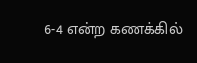6-4 என்ற கணக்கில்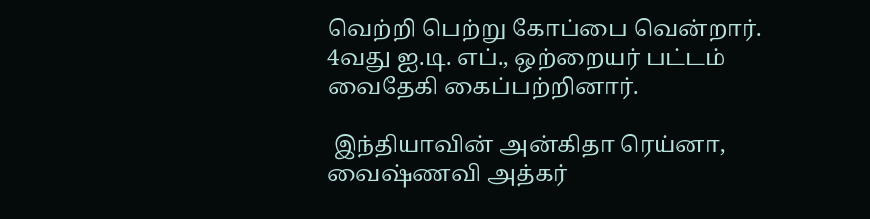வெற்றி பெற்று கோப்பை வென்றார். 4வது ஐ.டி. எப்., ஒற்றையர் பட்டம் வைதேகி கைப்பற்றினார்.

 இந்தியாவின் அன்கிதா ரெய்னா, வைஷ்ணவி அத்கர்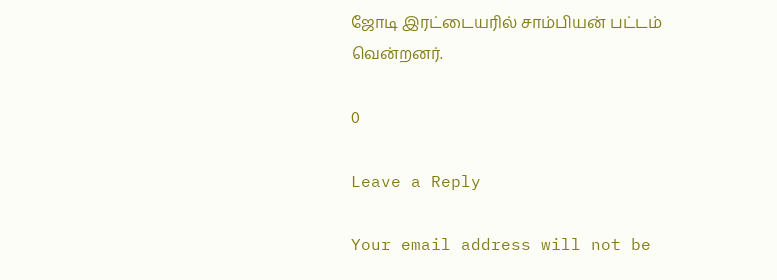ஜோடி இரட்டையரில் சாம்பியன் பட்டம் வென்றனர்.

0

Leave a Reply

Your email address will not be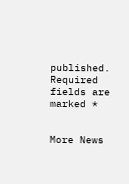published. Required fields are marked *


More News